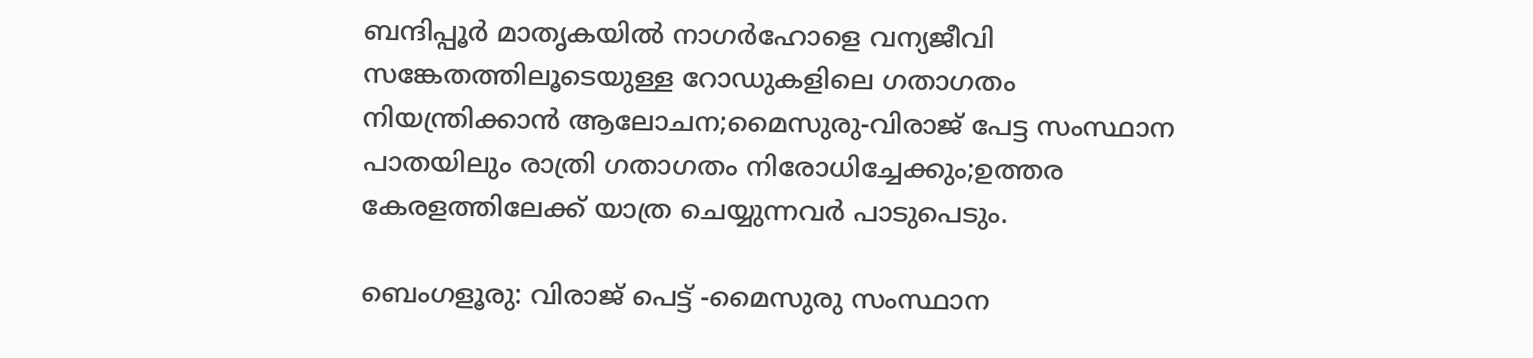ബന്ദിപ്പൂര്‍ മാതൃകയില്‍ നാഗര്‍ഹോളെ വന്യജീവി സങ്കേതത്തിലൂടെയുള്ള റോഡുകളിലെ ഗതാഗതം നിയന്ത്രിക്കാന്‍ ആലോചന;മൈസുരു-വിരാജ് പേട്ട സംസ്ഥാന പാതയിലും രാത്രി ഗതാഗതം നിരോധിച്ചേക്കും;ഉത്തര കേരളത്തിലേക്ക് യാത്ര ചെയ്യുന്നവര്‍ പാടുപെടും.

ബെംഗളൂരു: വിരാജ് പെട്ട് -മൈസുരു സംസ്ഥാന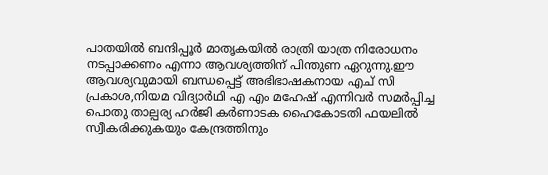പാതയില്‍ ബന്ദിപ്പൂര്‍ മാതൃകയില്‍ രാത്രി യാത്ര നിരോധനം നടപ്പാക്കണം എന്നാ ആവശ്യത്തിന് പിന്തുണ ഏറുന്നു.ഈ ആവശ്യവുമായി ബന്ധപ്പെട്ട് അഭിഭാഷകനായ എച് സി പ്രകാശ,നിയമ വിദ്യാര്‍ഥി എ എം മഹേഷ്‌ എന്നിവര്‍ സമര്‍പ്പിച്ച പൊതു താല്പര്യ ഹര്‍ജി കര്‍ണാടക ഹൈകോടതി ഫയലില്‍ സ്വീകരിക്കുകയും കേന്ദ്രത്തിനും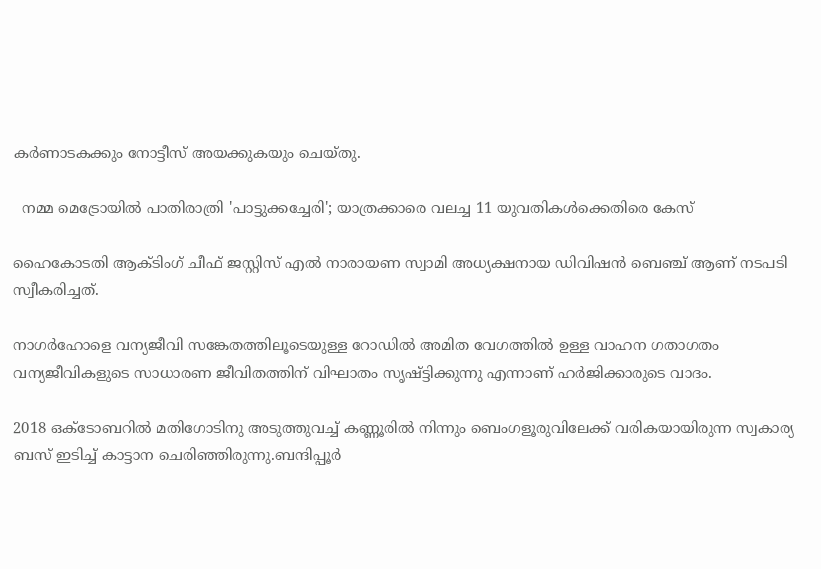കര്‍ണാടകക്കും നോട്ടീസ് അയക്കുകയും ചെയ്തു.

  നമ്മ മെട്രോയിൽ പാതിരാത്രി 'പാട്ടുക്കച്ചേരി'; യാത്രക്കാരെ വലച്ച 11 യുവതികൾക്കെതിരെ കേസ്

ഹൈകോടതി ആക്ടിംഗ് ചീഫ് ജസ്റ്റിസ്‌ എല്‍ നാരായണ സ്വാമി അധ്യക്ഷനായ ഡിവിഷന്‍ ബെഞ്ച്‌ ആണ് നടപടി സ്വീകരിച്ചത്.

നാഗര്‍ഹോളെ വന്യജീവി സങ്കേതത്തിലൂടെയുള്ള റോഡില്‍ അമിത വേഗത്തില്‍ ഉള്ള വാഹന ഗതാഗതം വന്യജീവികളുടെ സാധാരണ ജീവിതത്തിന് വിഘാതം സൃഷ്ട്ടിക്കുന്നു എന്നാണ് ഹര്‍ജിക്കാരുടെ വാദം.

2018 ഒക്ടോബറില്‍ മതിഗോടിനു അടുത്തുവച്ച് കണ്ണൂരില്‍ നിന്നും ബെംഗളൂരുവിലേക്ക് വരികയായിരുന്ന സ്വകാര്യ ബസ് ഇടിച്ച് കാട്ടാന ചെരിഞ്ഞിരുന്നു.ബന്ദിപ്പൂര്‍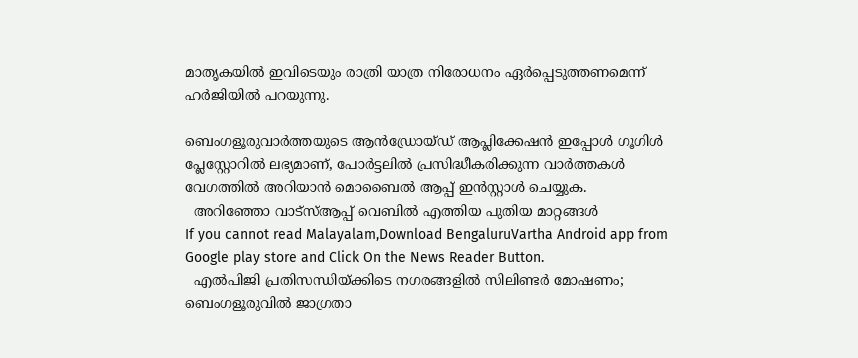മാതൃകയില്‍ ഇവിടെയും രാത്രി യാത്ര നിരോധനം ഏര്‍പ്പെടുത്തണമെന്ന് ഹര്‍ജിയില്‍ പറയുന്നു.

ബെംഗളൂരുവാർത്തയുടെ ആൻഡ്രോയ്ഡ് ആപ്ലിക്കേഷൻ ഇപ്പോൾ ഗൂഗിൾ പ്ലേസ്റ്റോറിൽ ലഭ്യമാണ്, പോർട്ടലിൽ പ്രസിദ്ധീകരിക്കുന്ന വാർത്തകൾ വേഗത്തിൽ അറിയാൻ മൊബൈൽ ആപ്പ് ഇൻസ്റ്റാൾ ചെയ്യുക.
  അറിഞ്ഞോ വാട്‌സ്ആപ്പ് വെബിൽ എത്തിയ പുതിയ മാറ്റങ്ങള്‍
If you cannot read Malayalam,Download BengaluruVartha Android app from Google play store and Click On the News Reader Button.
  എൽപിജി പ്രതിസന്ധിയ്ക്കിടെ നഗരങ്ങളിൽ സിലിണ്ടർ മോഷണം; ബെംഗളൂരുവിൽ ജാഗ്രതാ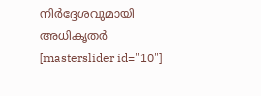നിർദ്ദേശവുമായി അധികൃതർ
[masterslider id="10"]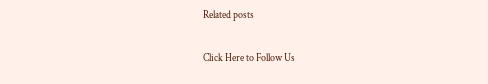Related posts

Click Here to Follow Us